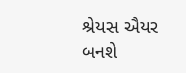શ્રેયસ ઐયર બનશે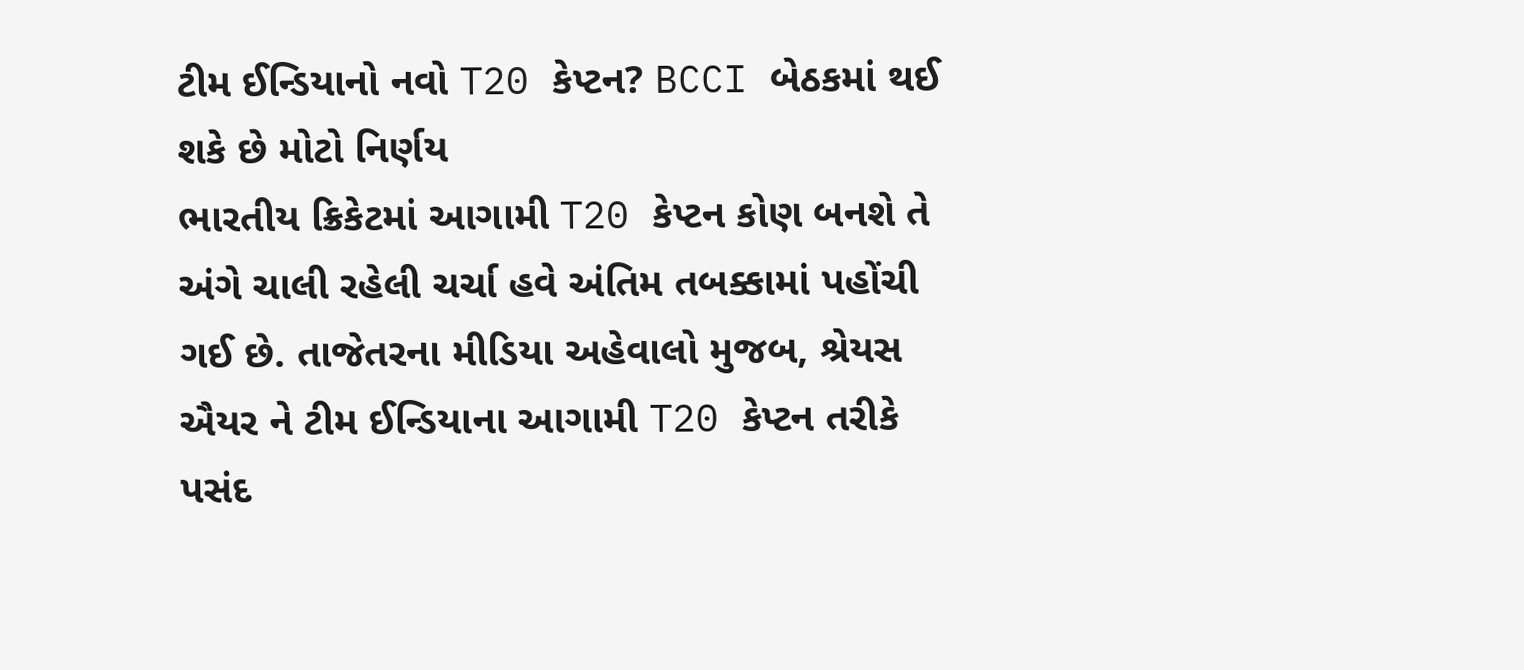ટીમ ઈન્ડિયાનો નવો T20 કેપ્ટન? BCCI બેઠકમાં થઈ શકે છે મોટો નિર્ણય
ભારતીય ક્રિકેટમાં આગામી T20 કેપ્ટન કોણ બનશે તે અંગે ચાલી રહેલી ચર્ચા હવે અંતિમ તબક્કામાં પહોંચી ગઈ છે. તાજેતરના મીડિયા અહેવાલો મુજબ, શ્રેયસ ઐયર ને ટીમ ઈન્ડિયાના આગામી T20 કેપ્ટન તરીકે પસંદ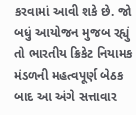કરવામાં આવી શકે છે. જો બધું આયોજન મુજબ રહ્યું તો ભારતીય ક્રિકેટ નિયામક મંડળની મહત્વપૂર્ણ બેઠક બાદ આ અંગે સત્તાવાર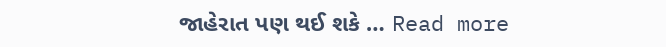જાહેરાત પણ થઈ શકે … Read more